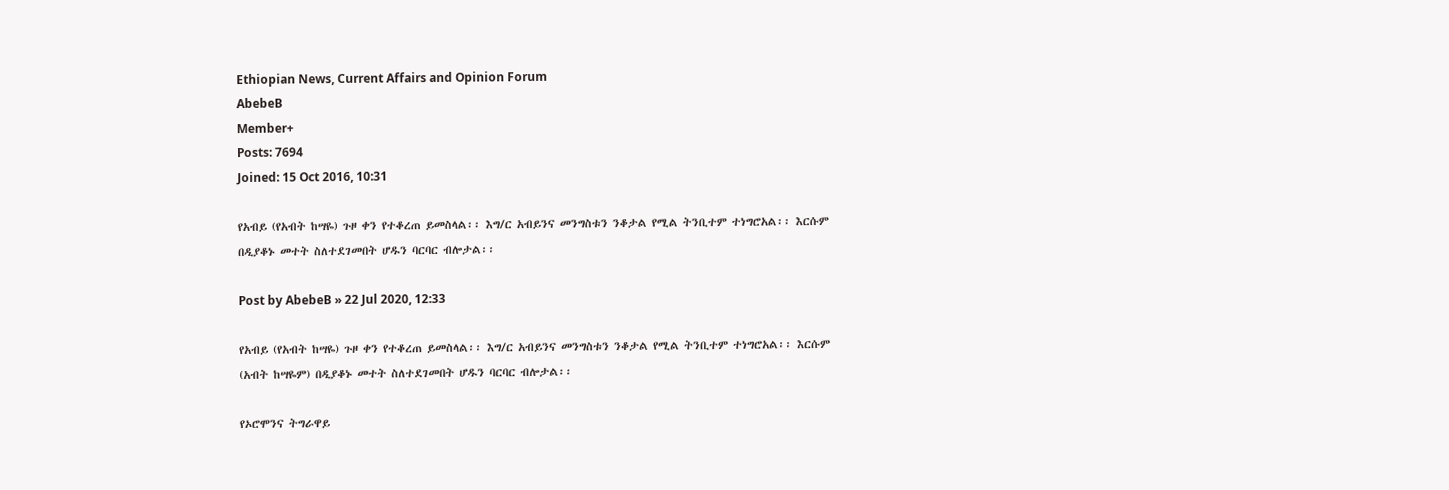Ethiopian News, Current Affairs and Opinion Forum
AbebeB
Member+
Posts: 7694
Joined: 15 Oct 2016, 10:31

የአብይ (የአብት ከሣዬ) ጉዞ ቀን የተቆረጠ ይመስላል፡፡ እግ/ር አብይንና መንግስቱን ንቆታል የሚል ትንቢተም ተነግሮአል፡፡ እርሱም በዲያቆኑ መተት ስለተደገመበት ሆዱን ባርባር ብሎታል፡፡

Post by AbebeB » 22 Jul 2020, 12:33

የአብይ (የአብት ከሣዬ) ጉዞ ቀን የተቆረጠ ይመስላል፡፡ እግ/ር አብይንና መንግስቱን ንቆታል የሚል ትንቢተም ተነግሮአል፡፡ እርሱም (አብት ከሣዬም) በዲያቆኑ መተት ስለተደገመበት ሆዱን ባርባር ብሎታል፡፡

የኦሮሞንና ትግራዋይ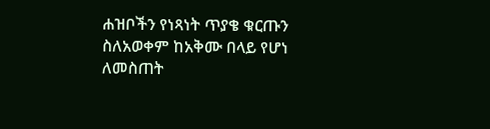ሐዝቦችን የነጻነት ጥያቄ ቁርጡን ስለአወቀም ከአቅሙ በላይ የሆነ ለመስጠት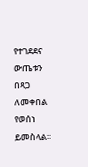የተገደደና ውጤቱን በጻጋ ለመቀበል የወሰነ ይመስላል፡፡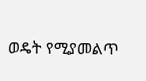ወዴት የሚያመልጥ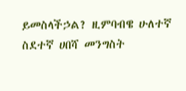ይመስላችኃል? ዚምባብዌ ሁለተኛ ስደተኛ ሀበሻ መንግስት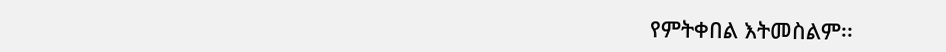የምትቀበል እትመስልም፡፡